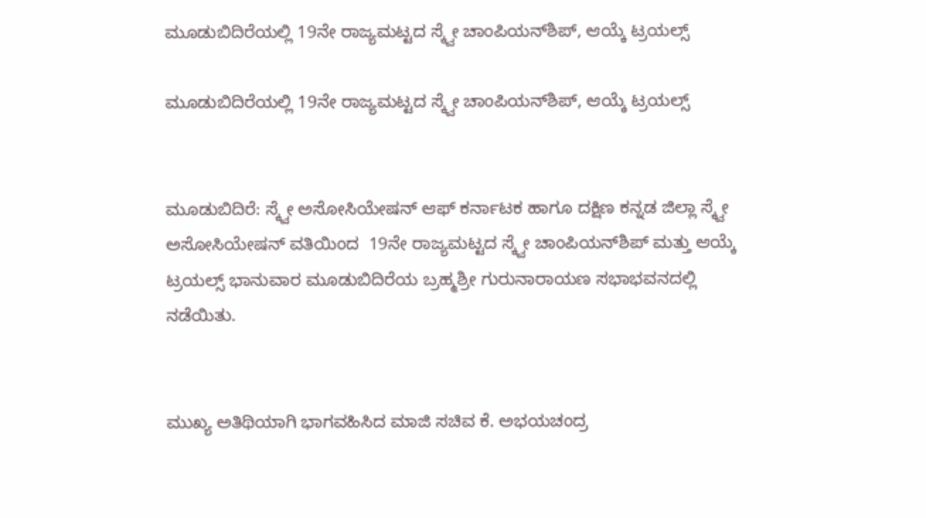ಮೂಡುಬಿದಿರೆಯಲ್ಲಿ 19ನೇ ರಾಜ್ಯಮಟ್ಟದ ಸ್ಕ್ವೇ ಚಾಂಪಿಯನ್‌ಶಿಪ್, ಆಯ್ಕೆ ಟ್ರಯಲ್ಸ್

ಮೂಡುಬಿದಿರೆಯಲ್ಲಿ 19ನೇ ರಾಜ್ಯಮಟ್ಟದ ಸ್ಕ್ವೇ ಚಾಂಪಿಯನ್‌ಶಿಪ್, ಆಯ್ಕೆ ಟ್ರಯಲ್ಸ್


ಮೂಡುಬಿದಿರೆ: ಸ್ಕ್ವೇ ಅಸೋಸಿಯೇಷನ್ ಆಫ್ ಕರ್ನಾಟಕ ಹಾಗೂ ದಕ್ಷಿಣ ಕನ್ನಡ ಜಿಲ್ಲಾ ಸ್ಕ್ವೇ ಅಸೋಸಿಯೇಷನ್ ವತಿಯಿಂದ  19ನೇ ರಾಜ್ಯಮಟ್ಟದ ಸ್ಕ್ವೇ ಚಾಂಪಿಯನ್‌ಶಿಪ್ ಮತ್ತು ಆಯ್ಕೆ ಟ್ರಯಲ್ಸ್ ಭಾನುವಾರ ಮೂಡುಬಿದಿರೆಯ ಬ್ರಹ್ಮಶ್ರೀ ಗುರುನಾರಾಯಣ ಸಭಾಭವನದಲ್ಲಿ ನಡೆಯಿತು.


ಮುಖ್ಯ ಅತಿಥಿಯಾಗಿ ಭಾಗವಹಿಸಿದ ಮಾಜಿ ಸಚಿವ ಕೆ. ಅಭಯಚಂದ್ರ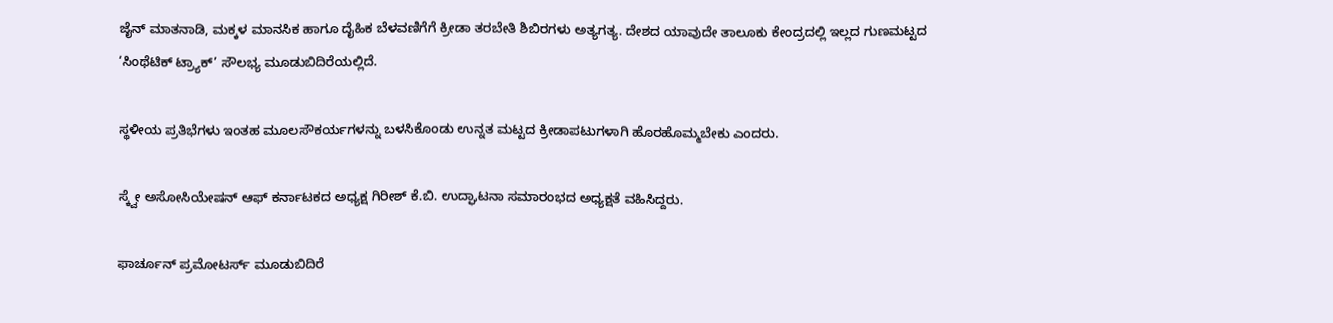ಜೈನ್ ಮಾತನಾಡಿ, ಮಕ್ಕಳ ಮಾನಸಿಕ ಹಾಗೂ ದೈಹಿಕ ಬೆಳವಣಿಗೆಗೆ ಕ್ರೀಡಾ ತರಬೇತಿ ಶಿಬಿರಗಳು ಅತ್ಯಗತ್ಯ. ದೇಶದ ಯಾವುದೇ ತಾಲೂಕು ಕೇಂದ್ರದಲ್ಲಿ ಇಲ್ಲದ ಗುಣಮಟ್ಟದ ‘ಸಿಂಥೆಟಿಕ್ ಟ್ರ್ಯಾಕ್’ ಸೌಲಭ್ಯ ಮೂಡುಬಿದಿರೆಯಲ್ಲಿದೆ.

ಸ್ಥಳೀಯ ಪ್ರತಿಭೆಗಳು ಇಂತಹ ಮೂಲಸೌಕರ್ಯಗಳನ್ನು ಬಳಸಿಕೊಂಡು ಉನ್ನತ ಮಟ್ಟದ ಕ್ರೀಡಾಪಟುಗಳಾಗಿ ಹೊರಹೊಮ್ಮಬೇಕು ಎಂದರು.

ಸ್ಕ್ವೇ ಅಸೋಸಿಯೇಷನ್ ಆಫ್ ಕರ್ನಾಟಕದ ಅಧ್ಯಕ್ಷ ಗಿರೀಶ್ ಕೆ.ಬಿ. ಉದ್ಘಾಟನಾ ಸಮಾರಂಭದ ಅಧ್ಯಕ್ಷತೆ ವಹಿಸಿದ್ದರು.

ಫಾರ್ಚೂನ್ ಪ್ರಮೋಟರ್ಸ್ ಮೂಡುಬಿದಿರೆ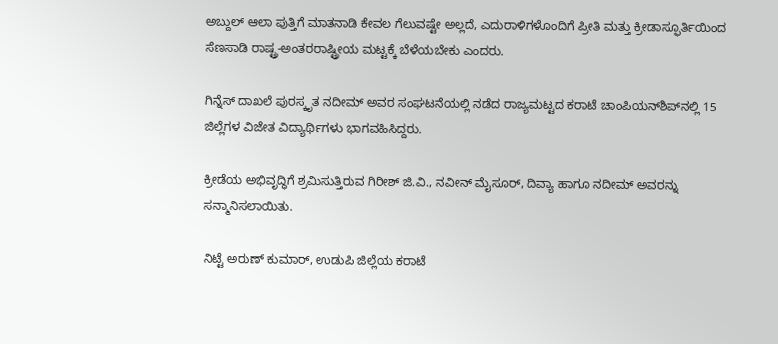ಅಬ್ದುಲ್ ಆಲಾ ಪುತ್ತಿಗೆ ಮಾತನಾಡಿ ಕೇವಲ ಗೆಲುವಷ್ಟೇ ಅಲ್ಲದೆ, ಎದುರಾಳಿಗಳೊಂದಿಗೆ ಪ್ರೀತಿ ಮತ್ತು ಕ್ರೀಡಾಸ್ಫೂರ್ತಿಯಿಂದ ಸೆಣಸಾಡಿ ರಾಷ್ಟ್ರ-ಅಂತರರಾಷ್ಟ್ರೀಯ ಮಟ್ಟಕ್ಕೆ ಬೆಳೆಯಬೇಕು ಎಂದರು.

ಗಿನ್ನೆಸ್ ದಾಖಲೆ ಪುರಸ್ಕೃತ ನದೀಮ್ ಅವರ ಸಂಘಟನೆಯಲ್ಲಿ ನಡೆದ ರಾಜ್ಯಮಟ್ಟದ ಕರಾಟೆ ಚಾಂಪಿಯನ್‌ಶಿಪ್‌ನಲ್ಲಿ 15 ಜಿಲ್ಲೆಗಳ ವಿಜೇತ ವಿದ್ಯಾರ್ಥಿಗಳು ಭಾಗವಹಿಸಿದ್ದರು.

ಕ್ರೀಡೆಯ ಅಭಿವೃದ್ಧಿಗೆ ಶ್ರಮಿಸುತ್ತಿರುವ ಗಿರೀಶ್ ಜಿ.ವಿ., ನವೀನ್ ಮೈಸೂರ್, ದಿವ್ಯಾ ಹಾಗೂ ನದೀಮ್ ಅವರನ್ನು ಸನ್ಮಾನಿಸಲಾಯಿತು.

ನಿಟ್ಟೆ ಅರುಣ್ ಕುಮಾರ್, ಉಡುಪಿ ಜಿಲ್ಲೆಯ ಕರಾಟೆ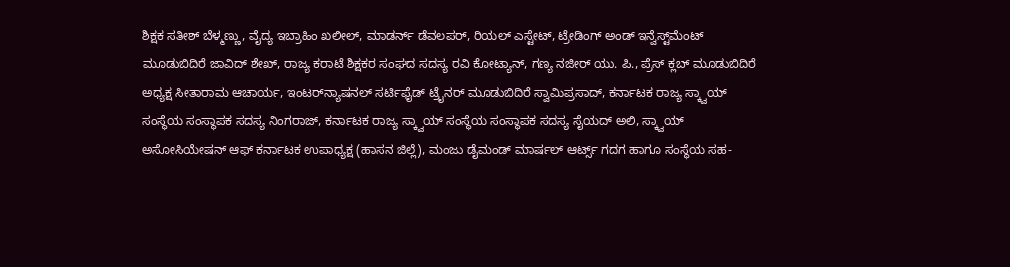ಶಿಕ್ಷಕ ಸತೀಶ್ ಬೆಳ್ಮಣ್ಣು, ವೈದ್ಯ ಇಬ್ರಾಹಿಂ ಖಲೀಲ್, ಮಾಡರ್ನ್ ಡೆವಲಪರ್, ರಿಯಲ್ ಎಸ್ಟೇಟ್, ಟ್ರೇಡಿಂಗ್ ಅಂಡ್ ಇನ್ವೆಸ್ಟ್‌ಮೆಂಟ್ ಮೂಡುಬಿದಿರೆ ಜಾವಿದ್ ಶೇಖ್, ರಾಜ್ಯ ಕರಾಟೆ ಶಿಕ್ಷಕರ ಸಂಘದ ಸದಸ್ಯ ರವಿ ಕೋಟ್ಯಾನ್, ಗಣ್ಯ ನಜೀರ್ ಯು. ಪಿ., ಪ್ರೆಸ್ ಕ್ಲಬ್ ಮೂಡುಬಿದಿರೆ ಅಧ್ಯಕ್ಷ ಸೀತಾರಾಮ ಆಚಾರ್ಯ, ಇಂಟರ್‌ನ್ಯಾಷನಲ್ ಸರ್ಟಿಫೈಡ್ ಟ್ರೈನರ್ ಮೂಡುಬಿದಿರೆ ಸ್ವಾಮಿಪ್ರಸಾದ್, ಕರ್ನಾಟಕ ರಾಜ್ಯ ಸ್ಕ್ವಾಯ್ ಸಂಸ್ಥೆಯ ಸಂಸ್ಥಾಪಕ ಸದಸ್ಯ ನಿಂಗರಾಜ್, ಕರ್ನಾಟಕ ರಾಜ್ಯ ಸ್ಕ್ವಾಯ್ ಸಂಸ್ಥೆಯ ಸಂಸ್ಥಾಪಕ ಸದಸ್ಯ ಸೈಯದ್ ಅಲಿ, ಸ್ಕ್ವಾಯ್ ಅಸೋಸಿಯೇಷನ್ ಆಫ್ ಕರ್ನಾಟಕ ಉಪಾಧ್ಯಕ್ಷ (ಹಾಸನ ಜಿಲ್ಲೆ), ಮಂಜು ಡೈಮಂಡ್ ಮಾರ್ಷಲ್ ಆರ್ಟ್ಸ್ ಗದಗ ಹಾಗೂ ಸಂಸ್ಥೆಯ ಸಹ-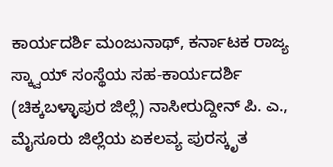ಕಾರ್ಯದರ್ಶಿ ಮಂಜುನಾಥ್, ಕರ್ನಾಟಕ ರಾಜ್ಯ ಸ್ಕ್ವಾಯ್ ಸಂಸ್ಥೆಯ ಸಹ-ಕಾರ್ಯದರ್ಶಿ (ಚಿಕ್ಕಬಳ್ಳಾಪುರ ಜಿಲ್ಲೆ) ನಾಸೀರುದ್ದೀನ್ ಪಿ. ಎ., ಮೈಸೂರು ಜಿಲ್ಲೆಯ ಏಕಲವ್ಯ ಪುರಸ್ಕೃತ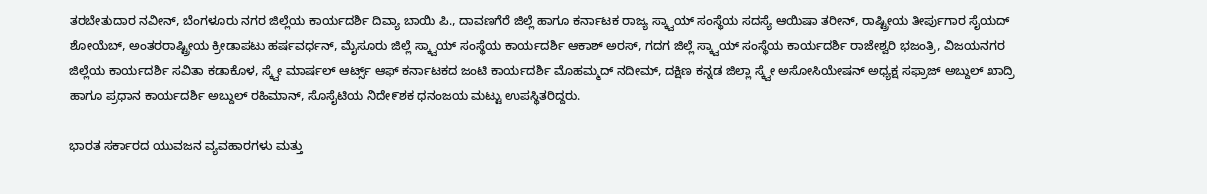ತರಬೇತುದಾರ ನವೀನ್, ಬೆಂಗಳೂರು ನಗರ ಜಿಲ್ಲೆಯ ಕಾರ್ಯದರ್ಶಿ ದಿವ್ಯಾ ಬಾಯಿ ಪಿ., ದಾವಣಗೆರೆ ಜಿಲ್ಲೆ ಹಾಗೂ ಕರ್ನಾಟಕ ರಾಜ್ಯ ಸ್ಕ್ವಾಯ್ ಸಂಸ್ಥೆಯ ಸದಸ್ಯೆ ಆಯಿಷಾ ತರೀನ್, ರಾಷ್ಟ್ರೀಯ ತೀರ್ಪುಗಾರ ಸೈಯದ್ ಶೋಯೆಬ್, ಅಂತರರಾಷ್ಟ್ರೀಯ ಕ್ರೀಡಾಪಟು ಹರ್ಷವರ್ಧನ್, ಮೈಸೂರು ಜಿಲ್ಲೆ ಸ್ಕ್ವಾಯ್ ಸಂಸ್ಥೆಯ ಕಾರ್ಯದರ್ಶಿ ಆಕಾಶ್ ಅರಸ್, ಗದಗ ಜಿಲ್ಲೆ ಸ್ಕ್ವಾಯ್ ಸಂಸ್ಥೆಯ ಕಾರ್ಯದರ್ಶಿ ರಾಜೇಶ್ವರಿ ಭಜಂತ್ರಿ, ವಿಜಯನಗರ ಜಿಲ್ಲೆಯ ಕಾರ್ಯದರ್ಶಿ ಸವಿತಾ ಕಡಾಕೊಳ, ಸ್ಕ್ವೇ ಮಾರ್ಷಲ್ ಆರ್ಟ್ಸ್ ಆಫ್ ಕರ್ನಾಟಕದ ಜಂಟಿ ಕಾರ್ಯದರ್ಶಿ ಮೊಹಮ್ಮದ್ ನದೀಮ್, ದಕ್ಷಿಣ ಕನ್ನಡ ಜಿಲ್ಲಾ ಸ್ಕ್ವೇ ಅಸೋಸಿಯೇಷನ್ ಅಧ್ಯಕ್ಷ ಸಫ್ರಾಜ್ ಅಬ್ದುಲ್ ಖಾದ್ರಿ ಹಾಗೂ ಪ್ರಧಾನ ಕಾರ್ಯದರ್ಶಿ ಅಬ್ದುಲ್ ರಹಿಮಾನ್, ಸೊಸೈಟಿಯ ನಿದೇ೯ಶಕ ಧನಂಜಯ ಮಟ್ಟು ಉಪಸ್ಥಿತರಿದ್ದರು.

ಭಾರತ ಸರ್ಕಾರದ ಯುವಜನ ವ್ಯವಹಾರಗಳು ಮತ್ತು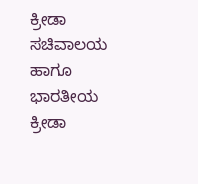ಕ್ರೀಡಾ ಸಚಿವಾಲಯ ಹಾಗೂ ಭಾರತೀಯ ಕ್ರೀಡಾ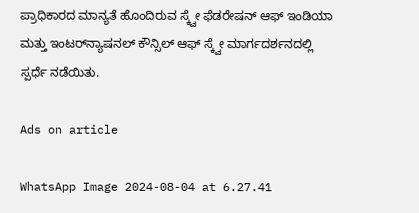ಪ್ರಾಧಿಕಾರದ ಮಾನ್ಯತೆ ಹೊಂದಿರುವ ಸ್ಕ್ವೇ ಫೆಡರೇಷನ್ ಆಫ್ ಇಂಡಿಯಾ ಮತ್ತು ಇಂಟರ್‌ನ್ಯಾಷನಲ್ ಕೌನ್ಸಿಲ್ ಆಫ್ ಸ್ಕ್ವೇ ಮಾರ್ಗದರ್ಶನದಲ್ಲಿ ಸ್ಪರ್ಧೆ ನಡೆಯಿತು.

Ads on article

WhatsApp Image 2024-08-04 at 6.27.41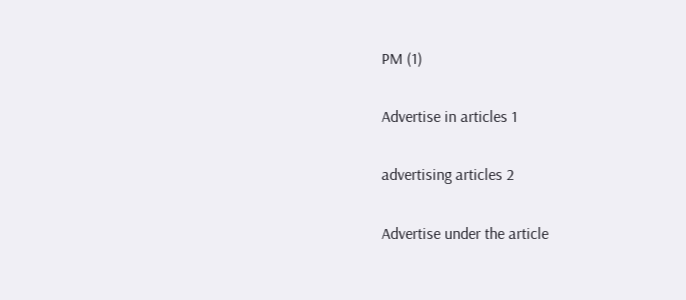PM (1)

Advertise in articles 1

advertising articles 2

Advertise under the article